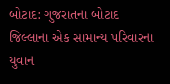બોટાદ: ગુજરાતના બોટાદ જિલ્લાના એક સામાન્ય પરિવારના યુવાન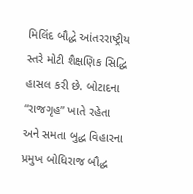મિલિંદ બૌદ્ધે આંતરરાષ્ટ્રીય સ્તરે મોટી શૈક્ષણિક સિદ્ધિ હાસલ કરી છે. બોટાદના “રાજગૃહ” ખાતે રહેતા અને સમતા બુદ્ધ વિહારના પ્રમુખ બોધિરાજ બૌદ્ધ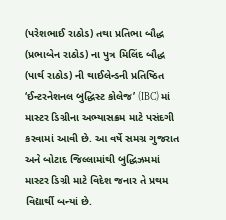(પરેશભાઈ રાઠોડ) તથા પ્રતિભા બૌદ્ધ (પ્રભાબેન રાઠોડ) ના પુત્ર મિલિંદ બૌદ્ધ (પાર્થ રાઠોડ) ની થાઈલેન્ડની પ્રતિષ્ઠિત ‘ઈન્ટરનેશનલ બુદ્ધિસ્ટ કોલેજ’ (IBC) માં માસ્ટર ડિગ્રીના અભ્યાસક્રમ માટે પસંદગી કરવામાં આવી છે. આ વર્ષે સમગ્ર ગુજરાત અને બોટાદ જિલ્લામાંથી બુદ્ધિઝમમાં માસ્ટર ડિગ્રી માટે વિદેશ જનાર તે પ્રથમ વિદ્યાર્થી બન્યાં છે.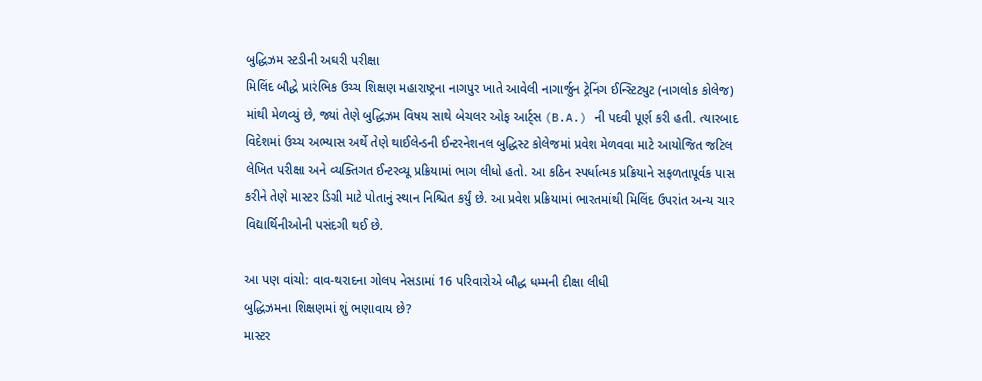બુદ્ધિઝમ સ્ટડીની અઘરી પરીક્ષા
મિલિંદ બૌદ્ધે પ્રારંભિક ઉચ્ચ શિક્ષણ મહારાષ્ટ્રના નાગપુર ખાતે આવેલી નાગાર્જુન ટ્રેનિંગ ઈન્સ્ટિટ્યુટ (નાગલોક કોલેજ) માંથી મેળવ્યું છે, જ્યાં તેણે બુદ્ધિઝમ વિષય સાથે બેચલર ઓફ આર્ટ્સ (B.A.) ની પદવી પૂર્ણ કરી હતી. ત્યારબાદ વિદેશમાં ઉચ્ચ અભ્યાસ અર્થે તેણે થાઈલેન્ડની ઈન્ટરનેશનલ બુદ્ધિસ્ટ કોલેજમાં પ્રવેશ મેળવવા માટે આયોજિત જટિલ લેખિત પરીક્ષા અને વ્યક્તિગત ઈન્ટરવ્યૂ પ્રક્રિયામાં ભાગ લીધો હતો. આ કઠિન સ્પર્ધાત્મક પ્રક્રિયાને સફળતાપૂર્વક પાસ કરીને તેણે માસ્ટર ડિગ્રી માટે પોતાનું સ્થાન નિશ્ચિત કર્યું છે. આ પ્રવેશ પ્રક્રિયામાં ભારતમાંથી મિલિંદ ઉપરાંત અન્ય ચાર વિદ્યાર્થિનીઓની પસંદગી થઈ છે.

આ પણ વાંચો: વાવ-થરાદના ગોલપ નેસડામાં 16 પરિવારોએ બૌદ્ધ ધમ્મની દીક્ષા લીધી
બુદ્ધિઝમના શિક્ષણમાં શું ભણાવાય છે?
માસ્ટર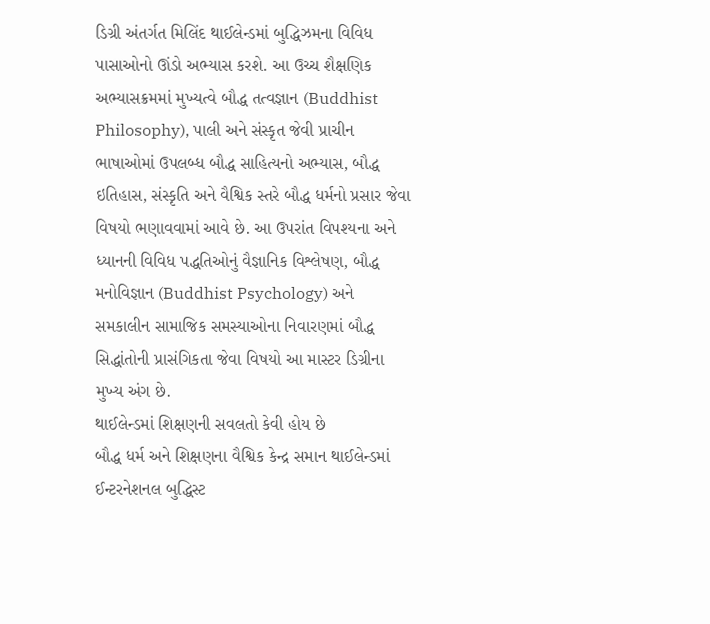ડિગ્રી અંતર્ગત મિલિંદ થાઈલેન્ડમાં બુદ્ધિઝમના વિવિધ પાસાઓનો ઊંડો અભ્યાસ કરશે. આ ઉચ્ચ શૈક્ષણિક અભ્યાસક્રમમાં મુખ્યત્વે બૌદ્ધ તત્વજ્ઞાન (Buddhist Philosophy), પાલી અને સંસ્કૃત જેવી પ્રાચીન ભાષાઓમાં ઉપલબ્ધ બૌદ્ધ સાહિત્યનો અભ્યાસ, બૌદ્ધ ઇતિહાસ, સંસ્કૃતિ અને વૈશ્વિક સ્તરે બૌદ્ધ ધર્મનો પ્રસાર જેવા વિષયો ભણાવવામાં આવે છે. આ ઉપરાંત વિપશ્યના અને ધ્યાનની વિવિધ પદ્ધતિઓનું વૈજ્ઞાનિક વિશ્લેષણ, બૌદ્ધ મનોવિજ્ઞાન (Buddhist Psychology) અને સમકાલીન સામાજિક સમસ્યાઓના નિવારણમાં બૌદ્ધ સિદ્ધાંતોની પ્રાસંગિકતા જેવા વિષયો આ માસ્ટર ડિગ્રીના મુખ્ય અંગ છે.
થાઈલેન્ડમાં શિક્ષણની સવલતો કેવી હોય છે
બૌદ્ધ ધર્મ અને શિક્ષણના વૈશ્વિક કેન્દ્ર સમાન થાઈલેન્ડમાં ઈન્ટરનેશનલ બુદ્ધિસ્ટ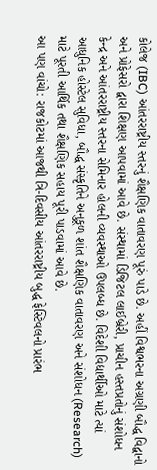કોલેજ (IBC) આંતરરાષ્ટ્રીય સ્તરનું શૈક્ષણિક વાતાવરણ પૂરું પાડે છે. અહીં વિશ્વભરના અગ્રણી બૌદ્ધ વિદ્વાનો અને પ્રોફેસરો દ્વારા શિક્ષણ આપવામાં આવે છે. સંસ્થામાં ડિજિટલ લાઈબ્રેરી, પ્રાચીન હસ્તપ્રતોનું સંશોધન કેન્દ્ર અને આંતરરાષ્ટ્રીય સ્તરના સેમિનાર હોલની વ્યવસ્થાઓ ઉપલબ્ધ છે. વિદેશી વિદ્યાર્થીઓ માટે ત્યાં આધુનિક હોસ્ટેલ સુવિધા, બૌદ્ધ સંસ્કૃતિને અનુકૂળ શાંત શૈક્ષણિક વાતાવરણ અને સંશોધન (Research) માટે પૂરતી આર્થિક તથા શૈક્ષણિક સહાય પૂરી પાડવામાં આવે છે.
આ પણ વાંચો: રાજકોટમાં આજથી ત્રિ-દિવસીય આંતરરાષ્ટ્રીય બુદ્ધ ફેસ્ટિવલનો પ્રારંભ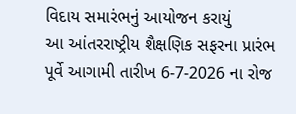વિદાય સમારંભનું આયોજન કરાયું
આ આંતરરાષ્ટ્રીય શૈક્ષણિક સફરના પ્રારંભ પૂર્વે આગામી તારીખ 6-7-2026 ના રોજ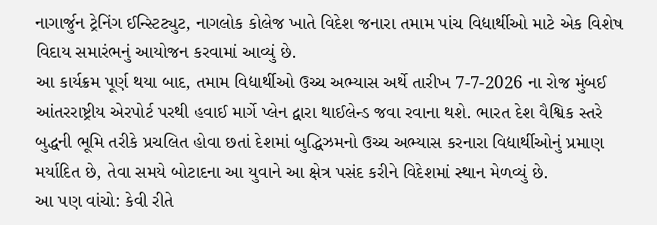નાગાર્જુન ટ્રેનિંગ ઈન્સ્ટિટ્યુટ, નાગલોક કોલેજ ખાતે વિદેશ જનારા તમામ પાંચ વિદ્યાર્થીઓ માટે એક વિશેષ વિદાય સમારંભનું આયોજન કરવામાં આવ્યું છે.
આ કાર્યક્રમ પૂર્ણ થયા બાદ, તમામ વિદ્યાર્થીઓ ઉચ્ચ અભ્યાસ અર્થે તારીખ 7-7-2026 ના રોજ મુંબઈ આંતરરાષ્ટ્રીય એરપોર્ટ પરથી હવાઈ માર્ગે પ્લેન દ્વારા થાઈલેન્ડ જવા રવાના થશે. ભારત દેશ વૈશ્વિક સ્તરે બુદ્ધની ભૂમિ તરીકે પ્રચલિત હોવા છતાં દેશમાં બુદ્ધિઝમનો ઉચ્ચ અભ્યાસ કરનારા વિદ્યાર્થીઓનું પ્રમાણ મર્યાદિત છે, તેવા સમયે બોટાદના આ યુવાને આ ક્ષેત્ર પસંદ કરીને વિદેશમાં સ્થાન મેળવ્યું છે.
આ પણ વાંચો: કેવી રીતે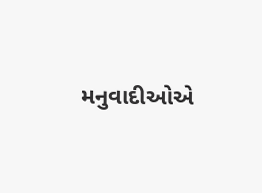મનુવાદીઓએ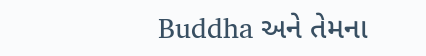Buddha અને તેમના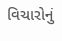વિચારોનું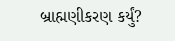બ્રાહ્મણીકરણ કર્યું?